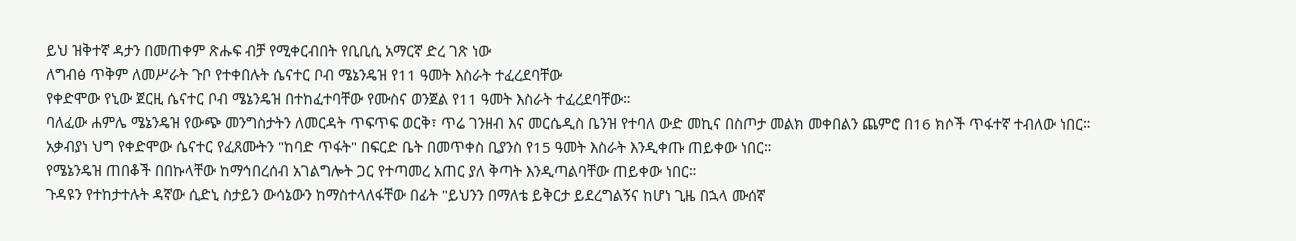ይህ ዝቅተኛ ዳታን በመጠቀም ጽሑፍ ብቻ የሚቀርብበት የቢቢሲ አማርኛ ድረ ገጽ ነው
ለግብፅ ጥቅም ለመሥራት ጉቦ የተቀበሉት ሴናተር ቦብ ሜኔንዴዝ የ11 ዓመት እስራት ተፈረደባቸው
የቀድሞው የኒው ጀርዚ ሴናተር ቦብ ሜኔንዴዝ በተከፈተባቸው የሙስና ወንጀል የ11 ዓመት እስራት ተፈረደባቸው።
ባለፈው ሐምሌ ሜኔንዴዝ የውጭ መንግስታትን ለመርዳት ጥፍጥፍ ወርቅ፣ ጥሬ ገንዘብ እና መርሴዲስ ቤንዝ የተባለ ውድ መኪና በስጦታ መልክ መቀበልን ጨምሮ በ16 ክሶች ጥፋተኛ ተብለው ነበር።
አቃብያነ ህግ የቀድሞው ሴናተር የፈጸሙትን "ከባድ ጥፋት" በፍርድ ቤት በመጥቀስ ቢያንስ የ15 ዓመት እስራት እንዲቀጡ ጠይቀው ነበር።
የሜኔንዴዝ ጠበቆች በበኩላቸው ከማኅበረሰብ አገልግሎት ጋር የተጣመረ አጠር ያለ ቅጣት እንዲጣልባቸው ጠይቀው ነበር።
ጉዳዩን የተከታተሉት ዳኛው ሲድኒ ስታይን ውሳኔውን ከማስተላለፋቸው በፊት "ይህንን በማለቴ ይቅርታ ይደረግልኝና ከሆነ ጊዜ በኋላ ሙሰኛ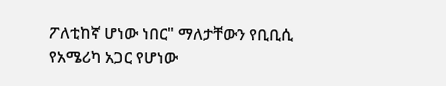ፖለቲከኛ ሆነው ነበር" ማለታቸውን የቢቢሲ የአሜሪካ አጋር የሆነው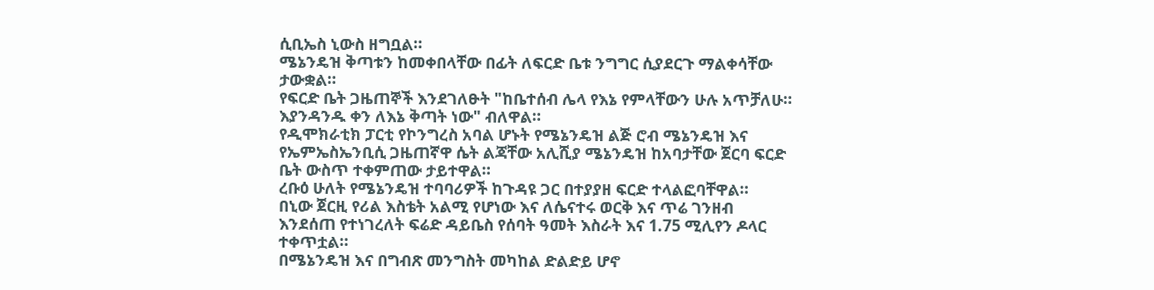ሲቢኤስ ኒውስ ዘግቧል።
ሜኔንዴዝ ቅጣቱን ከመቀበላቸው በፊት ለፍርድ ቤቱ ንግግር ሲያደርጉ ማልቀሳቸው ታውቋል።
የፍርድ ቤት ጋዜጠኞች እንደገለፁት "ከቤተሰብ ሌላ የእኔ የምላቸውን ሁሉ አጥቻለሁ። እያንዳንዱ ቀን ለእኔ ቅጣት ነው" ብለዋል።
የዲሞክራቲክ ፓርቲ የኮንግረስ አባል ሆኑት የሜኔንዴዝ ልጅ ሮብ ሜኔንዴዝ እና የኤምኤስኤንቢሲ ጋዜጠኛዋ ሴት ልጃቸው አሊሺያ ሜኔንዴዝ ከአባታቸው ጀርባ ፍርድ ቤት ውስጥ ተቀምጠው ታይተዋል።
ረቡዕ ሁለት የሜኔንዴዝ ተባባሪዎች ከጉዳዩ ጋር በተያያዘ ፍርድ ተላልፎባቸዋል።
በኒው ጀርዚ የሪል እስቴት አልሚ የሆነው እና ለሴናተሩ ወርቅ እና ጥሬ ገንዘብ እንደሰጠ የተነገረለት ፍሬድ ዳይቤስ የሰባት ዓመት እስራት እና 1.75 ሚሊየን ዶላር ተቀጥቷል።
በሜኔንዴዝ እና በግብጽ መንግስት መካከል ድልድይ ሆኖ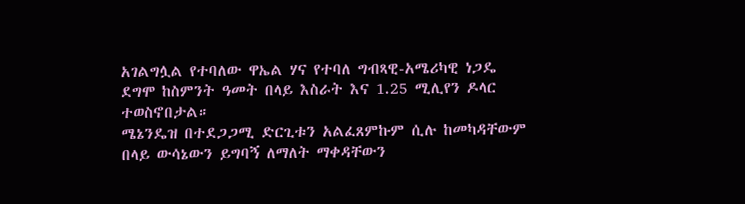አገልግሏል የተባለው ዋኤል ሃና የተባለ ግብጻዊ-አሜሪካዊ ነጋዴ ደግሞ ከስምንት ዓመት በላይ እስራት እና 1.25 ሚሊየን ዶላር ተወስኖበታል።
ሜኔንዴዝ በተደጋጋሚ ድርጊቱን አልፈጸምኩም ሲሉ ከመካዳቸውም በላይ ውሳኔውን ይግባኝ ለማለት ማቀዳቸውን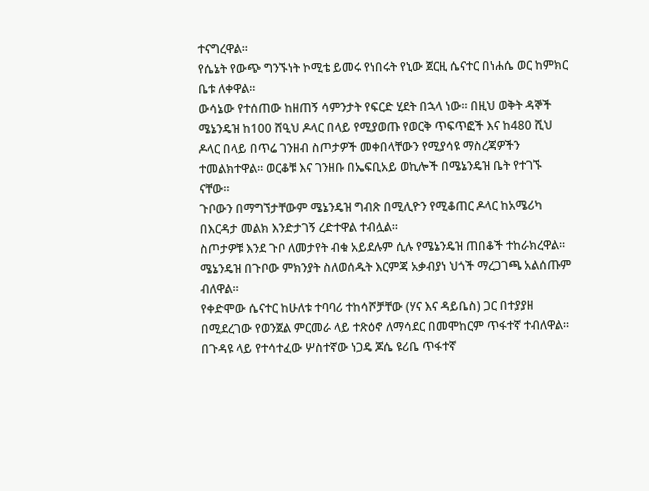ተናግረዋል።
የሴኔት የውጭ ግንኙነት ኮሚቴ ይመሩ የነበሩት የኒው ጀርዚ ሴናተር በነሐሴ ወር ከምክር ቤቱ ለቀዋል።
ውሳኔው የተሰጠው ከዘጠኝ ሳምንታት የፍርድ ሂደት በኋላ ነው። በዚህ ወቅት ዳኞች ሜኔንዴዝ ከ100 ሸዒህ ዶላር በላይ የሚያወጡ የወርቅ ጥፍጥፎች እና ከ480 ሺህ ዶላር በላይ በጥሬ ገንዘብ ስጦታዎች መቀበላቸውን የሚያሳዩ ማስረጃዎችን ተመልክተዋል። ወርቆቹ እና ገንዘቡ በኤፍቢአይ ወኪሎች በሜኔንዴዝ ቤት የተገኙ ናቸው።
ጉቦውን በማግኘታቸውም ሜኔንዴዝ ግብጽ በሚሊዮን የሚቆጠር ዶላር ከአሜሪካ በእርዳታ መልክ እንድታገኝ ረድተዋል ተብሏል።
ስጦታዎቹ እንደ ጉቦ ለመታየት ብቁ አይደሉም ሲሉ የሜኔንዴዝ ጠበቆች ተከራክረዋል። ሜኔንዴዝ በጉቦው ምክንያት ስለወሰዱት እርምጃ አቃብያነ ህጎች ማረጋገጫ አልሰጡም ብለዋል።
የቀድሞው ሴናተር ከሁለቱ ተባባሪ ተከሳሾቻቸው (ሃና እና ዳይቤስ) ጋር በተያያዘ በሚደረገው የወንጀል ምርመራ ላይ ተጽዕኖ ለማሳደር በመሞከርም ጥፋተኛ ተብለዋል።
በጉዳዩ ላይ የተሳተፈው ሦስተኛው ነጋዴ ጆሴ ዩሪቤ ጥፋተኛ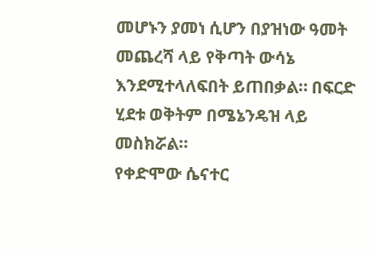መሆኑን ያመነ ሲሆን በያዝነው ዓመት መጨረሻ ላይ የቅጣት ውሳኔ እንደሚተላለፍበት ይጠበቃል። በፍርድ ሂደቱ ወቅትም በሜኔንዴዝ ላይ መስክሯል።
የቀድሞው ሴናተር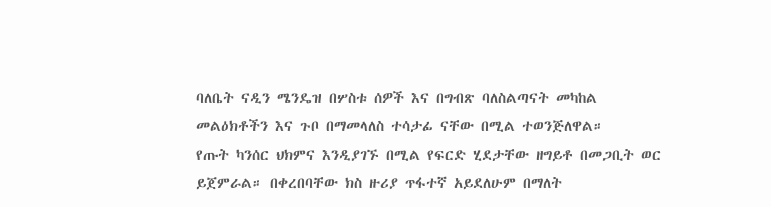ባለቤት ናዲን ሜንዴዝ በሦስቱ ሰዎች እና በግብጽ ባለስልጣናት መካከል መልዕክቶችን እና ጉቦ በማመላለስ ተሳታፊ ናቸው በሚል ተወንጅለዋል።
የጡት ካንሰር ህክምና እንዲያገኙ በሚል የፍርድ ሂደታቸው ዘግይቶ በመጋቢት ወር ይጀምራል። በቀረበባቸው ክስ ዙሪያ ጥፋተኛ አይደለሁም በማለት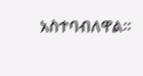አስተባብለዋል።